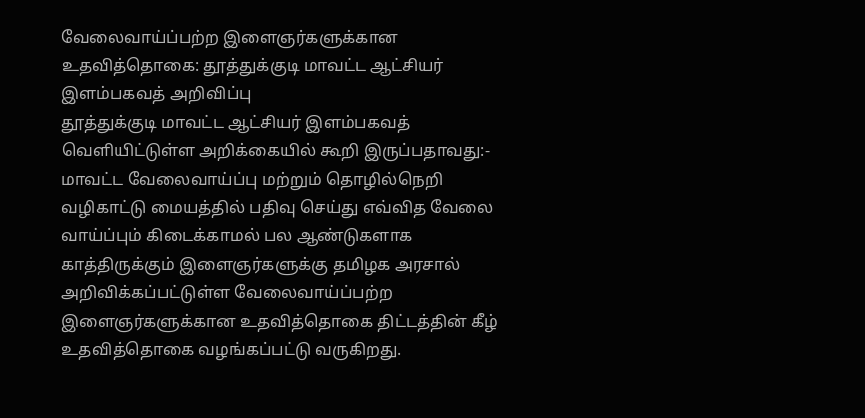வேலைவாய்ப்பற்ற இளைஞர்களுக்கான உதவித்தொகை: தூத்துக்குடி மாவட்ட ஆட்சியர் இளம்பகவத் அறிவிப்பு
தூத்துக்குடி மாவட்ட ஆட்சியர் இளம்பகவத் வெளியிட்டுள்ள அறிக்கையில் கூறி இருப்பதாவது:- மாவட்ட வேலைவாய்ப்பு மற்றும் தொழில்நெறி வழிகாட்டு மையத்தில் பதிவு செய்து எவ்வித வேலை வாய்ப்பும் கிடைக்காமல் பல ஆண்டுகளாக காத்திருக்கும் இளைஞர்களுக்கு தமிழக அரசால் அறிவிக்கப்பட்டுள்ள வேலைவாய்ப்பற்ற இளைஞர்களுக்கான உதவித்தொகை திட்டத்தின் கீழ் உதவித்தொகை வழங்கப்பட்டு வருகிறது.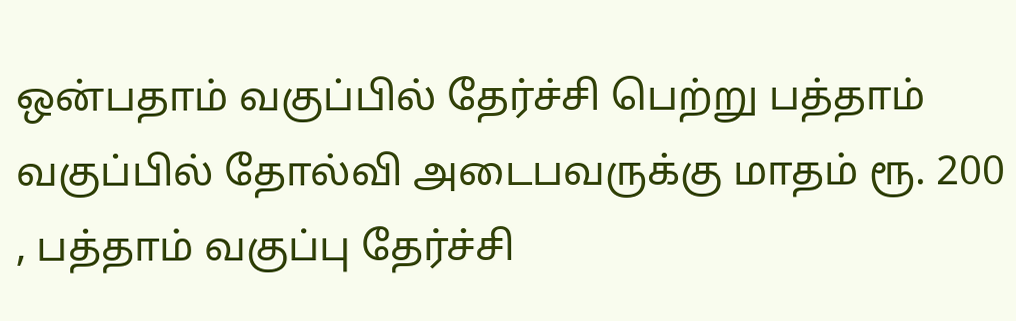ஒன்பதாம் வகுப்பில் தேர்ச்சி பெற்று பத்தாம் வகுப்பில் தோல்வி அடைபவருக்கு மாதம் ரூ. 200 , பத்தாம் வகுப்பு தேர்ச்சி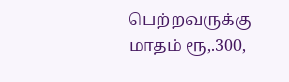பெற்றவருக்கு மாதம் ரூ,.300,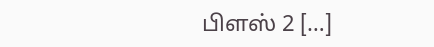பிளஸ் 2 […]